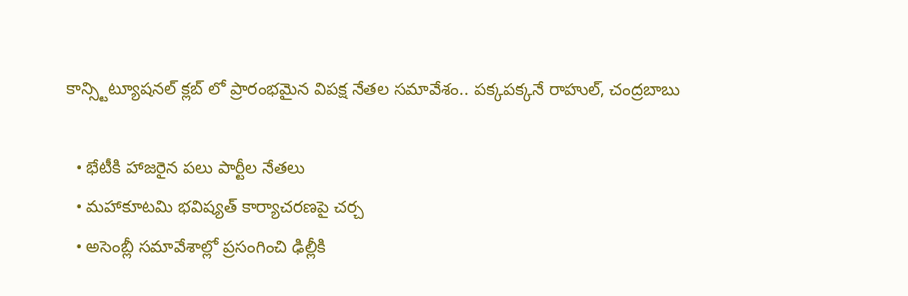కాన్స్టిట్యూషనల్ క్లబ్ లో ప్రారంభమైన విపక్ష నేతల సమావేశం.. పక్కపక్కనే రాహుల్, చంద్రబాబు

  • భేటీకి హాజరైన పలు పార్టీల నేతలు
  • మహాకూటమి భవిష్యత్ కార్యాచరణపై చర్చ
  • అసెంబ్లీ సమావేశాల్లో ప్రసంగించి ఢిల్లీకి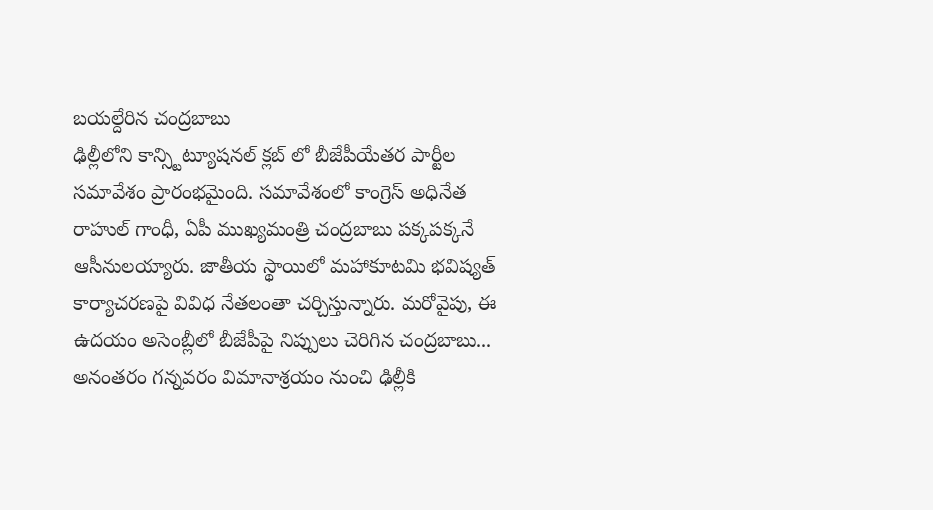బయల్దేరిన చంద్రబాబు
ఢిల్లీలోని కాన్స్టిట్యూషనల్ క్లబ్ లో బీజేపీయేతర పార్టీల సమావేశం ప్రారంభమైంది. సమావేశంలో కాంగ్రెస్ అధినేత రాహుల్ గాంధీ, ఏపీ ముఖ్యమంత్రి చంద్రబాబు పక్కపక్కనే ఆసీనులయ్యారు. జాతీయ స్థాయిలో మహాకూటమి భవిష్యత్ కార్యాచరణపై వివిధ నేతలంతా చర్చిస్తున్నారు. మరోవైపు, ఈ ఉదయం అసెంబ్లీలో బీజేపీపై నిప్పులు చెరిగిన చంద్రబాబు... అనంతరం గన్నవరం విమానాశ్రయం నుంచి ఢిల్లీకి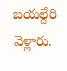బయల్దేరి వెళ్లారు.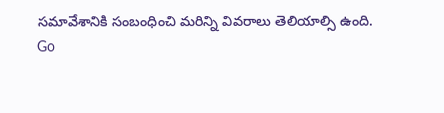సమావేశానికి సంబంధించి మరిన్ని వివరాలు తెలియాల్సి ఉంది.
Go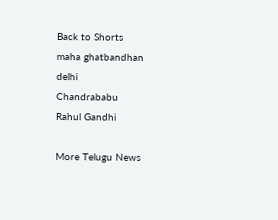Back to Shorts
maha ghatbandhan
delhi
Chandrababu
Rahul Gandhi

More Telugu News